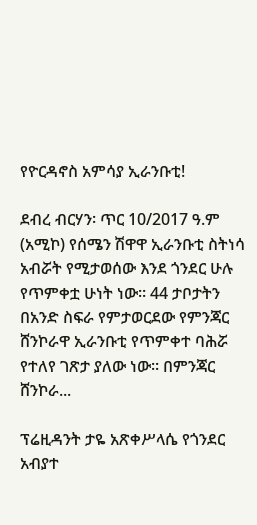የዮርዳኖስ አምሳያ ኢራንቡቲ!

ደብረ ብርሃን፡ ጥር 10/2017 ዓ.ም (አሚኮ) የሰሜን ሽዋዋ ኢራንቡቲ ስትነሳ አብሯት የሚታወሰው እንደ ጎንደር ሁሉ የጥምቀቷ ሁነት ነው። 44 ታቦታትን በአንድ ስፍራ የምታወርደው የምንጃር ሸንኮራዋ ኢራንቡቲ የጥምቀተ ባሕሯ የተለየ ገጽታ ያለው ነው። በምንጃር ሸንኮራ...

ፕሬዚዳንት ታዬ አጽቀሥላሴ የጎንደር አብያተ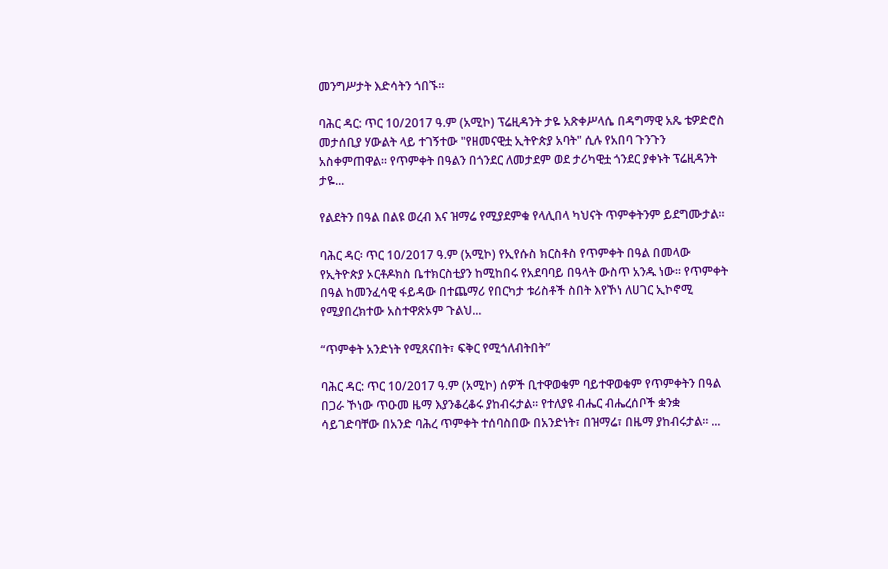መንግሥታት እድሳትን ጎበኙ።

ባሕር ዳር: ጥር 10/2017 ዓ.ም (አሚኮ) ፕሬዚዳንት ታዬ አጽቀሥላሴ በዳግማዊ አጼ ቴዎድሮስ መታሰቢያ ሃውልት ላይ ተገኝተው "የዘመናዊቷ ኢትዮጵያ አባት" ሲሉ የአበባ ጉንጉን አስቀምጠዋል። የጥምቀት በዓልን በጎንደር ለመታደም ወደ ታሪካዊቷ ጎንደር ያቀኑት ፕሬዚዳንት ታዬ...

የልደትን በዓል በልዩ ወረብ እና ዝማሬ የሚያደምቁ የላሊበላ ካህናት ጥምቀትንም ይደግሙታል።

ባሕር ዳር፡ ጥር 10/2017 ዓ.ም (አሚኮ) የኢየሱስ ክርስቶስ የጥምቀት በዓል በመላው የኢትዮጵያ ኦርቶዶክስ ቤተክርስቲያን ከሚከበሩ የአደባባይ በዓላት ውስጥ አንዱ ነው። የጥምቀት በዓል ከመንፈሳዊ ፋይዳው በተጨማሪ የበርካታ ቱሪስቶች ስበት እየኾነ ለሀገር ኢኮኖሚ የሚያበረክተው አስተዋጽኦም ጉልህ...

“ጥምቀት አንድነት የሚጸናበት፣ ፍቅር የሚጎለብትበት”

ባሕር ዳር: ጥር 10/2017 ዓ.ም (አሚኮ) ሰዎች ቢተዋወቁም ባይተዋወቁም የጥምቀትን በዓል በጋራ ኾነው ጥዑመ ዜማ እያንቆረቆሩ ያከብሩታል፡፡ የተለያዩ ብሔር ብሔረሰቦች ቋንቋ ሳይገድባቸው በአንድ ባሕረ ጥምቀት ተሰባስበው በአንድነት፣ በዝማሬ፣ በዜማ ያከብሩታል። ...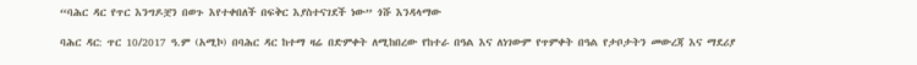“ባሕር ዳር የጥር እንግዶቿን በወጉ እየተቀበለች በፍቅር እያስተናገደች ነው” ጎሹ እንዳላማው

ባሕር ዳር: ጥር 10/2017 ዓ.ም (አሚኮ) በባሕር ዳር ከተማ ዛሬ በድምቀት ለሚከበረው የከተራ በዓል እና ለነገውም የጥምቀት በዓል የታቦታትን መውረጃ እና ማደሪያ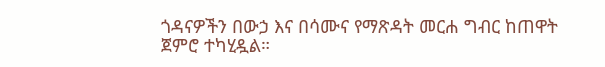ጎዳናዎችን በውኃ እና በሳሙና የማጽዳት መርሐ ግብር ከጠዋት ጀምሮ ተካሂዷል።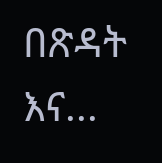በጽዳት እና...